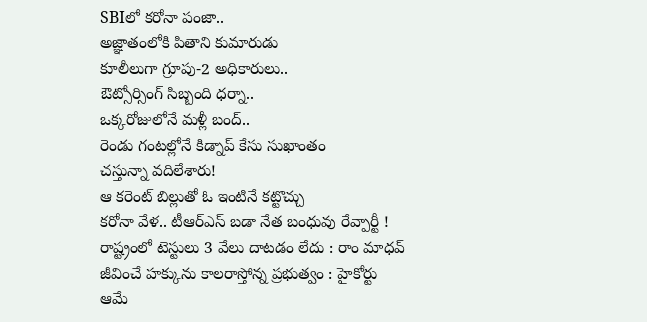SBIలో కరోనా పంజా..
అజ్ఞాతంలోకి పితాని కుమారుడు
కూలీలుగా గ్రూపు-2 అధికారులు..
ఔట్సోర్సింగ్ సిబ్బంది ధర్నా..
ఒక్కరోజులోనే మళ్లీ బంద్..
రెండు గంటల్లోనే కిడ్నాప్ కేసు సుఖాంతం
చస్తున్నా వదిలేశారు!
ఆ కరెంట్ బిల్లుతో ఓ ఇంటినే కట్టొచ్చు
కరోనా వేళ.. టీఆర్ఎస్ బడా నేత బంధువు రేవ్పార్టీ !
రాష్ట్రంలో టెస్టులు 3 వేలు దాటడం లేదు : రాం మాధవ్
జీవించే హక్కును కాలరాస్తోన్న ప్రభుత్వం : హైకోర్టు
ఆమే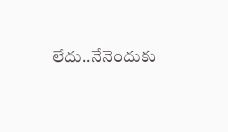లేదు..నేనెందుకు